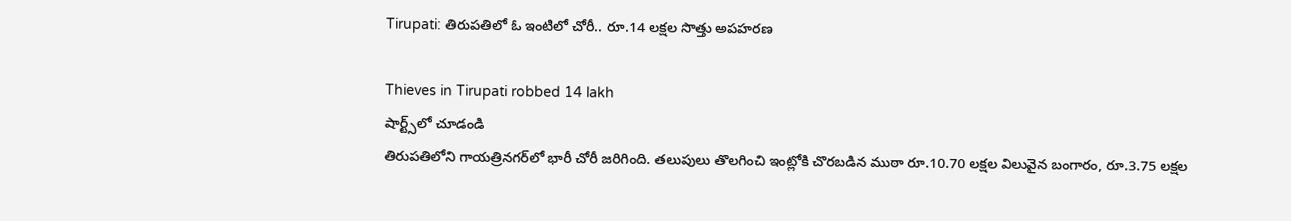Tirupati: తిరుపతిలో ఓ ఇంటిలో చోరీ.. రూ.14 లక్షల సొత్తు అపహరణ

Thieves in Tirupati robbed 14 lakh
షార్ట్స్‌లో చూడండి
తిరుపతిలోని గాయత్రినగర్‌లో భారీ చోరీ జరిగింది. తలుపులు తొలగించి ఇంట్లోకి చొరబడిన ముఠా రూ.10.70 లక్షల విలువైన బంగారం, రూ.3.75 లక్షల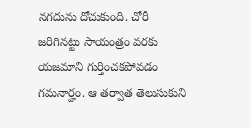నగదును దోచుకుంది. చోరీ జరిగినట్టు సాయంత్రం వరకు యజమాని గుర్తించకపోవడం గమనార్హం. ఆ తర్వాత తెలుసుకుని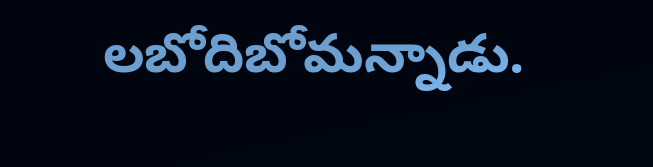లబోదిబోమన్నాడు.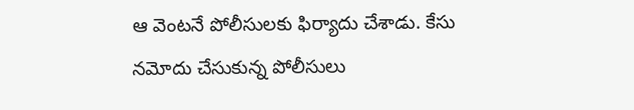ఆ వెంటనే పోలీసులకు ఫిర్యాదు చేశాడు. కేసు నమోదు చేసుకున్న పోలీసులు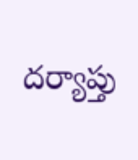దర్యాప్తు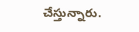చేస్తున్నారు.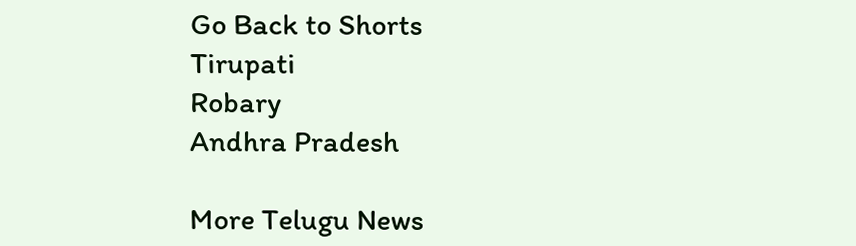Go Back to Shorts
Tirupati
Robary
Andhra Pradesh

More Telugu News